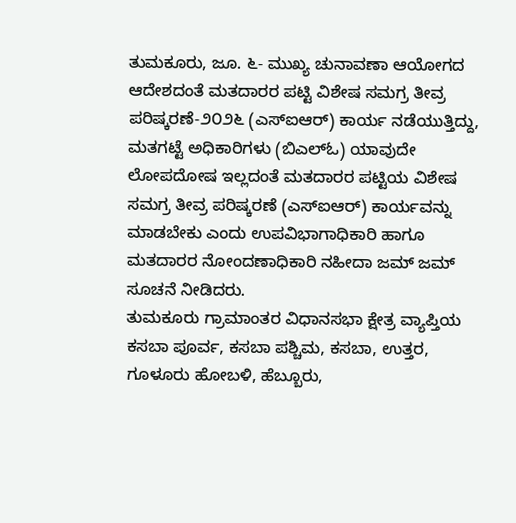ತುಮಕೂರು, ಜೂ. ೬- ಮುಖ್ಯ ಚುನಾವಣಾ ಆಯೋಗದ ಆದೇಶದಂತೆ ಮತದಾರರ ಪಟ್ಟಿ ವಿಶೇಷ ಸಮಗ್ರ ತೀವ್ರ ಪರಿಷ್ಕರಣೆ-೨೦೨೬ (ಎಸ್ಐಆರ್) ಕಾರ್ಯ ನಡೆಯುತ್ತಿದ್ದು, ಮತಗಟ್ಟೆ ಅಧಿಕಾರಿಗಳು (ಬಿಎಲ್ಓ) ಯಾವುದೇ ಲೋಪದೋಷ ಇಲ್ಲದಂತೆ ಮತದಾರರ ಪಟ್ಟಿಯ ವಿಶೇಷ ಸಮಗ್ರ ತೀವ್ರ ಪರಿಷ್ಕರಣೆ (ಎಸ್ಐಆರ್) ಕಾರ್ಯವನ್ನು ಮಾಡಬೇಕು ಎಂದು ಉಪವಿಭಾಗಾಧಿಕಾರಿ ಹಾಗೂ ಮತದಾರರ ನೋಂದಣಾಧಿಕಾರಿ ನಹೀದಾ ಜಮ್ ಜಮ್ ಸೂಚನೆ ನೀಡಿದರು.
ತುಮಕೂರು ಗ್ರಾಮಾಂತರ ವಿಧಾನಸಭಾ ಕ್ಷೇತ್ರ ವ್ಯಾಪ್ತಿಯ ಕಸಬಾ ಪೂರ್ವ, ಕಸಬಾ ಪಶ್ಚಿಮ, ಕಸಬಾ, ಉತ್ತರ, ಗೂಳೂರು ಹೋಬಳಿ, ಹೆಬ್ಬೂರು,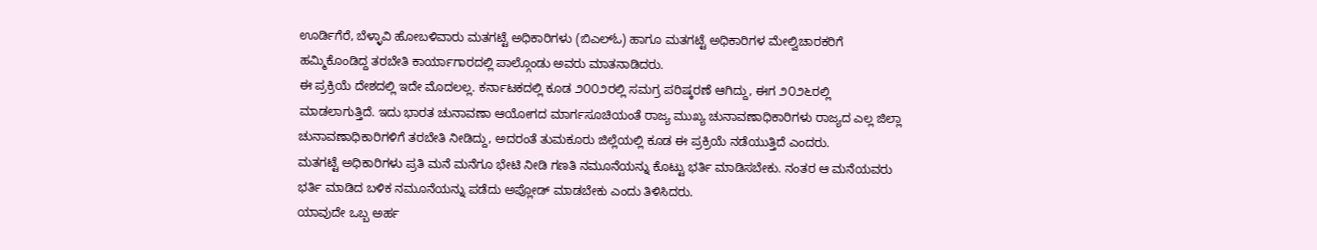ಊರ್ಡಿಗೆರೆ, ಬೆಳ್ಳಾವಿ ಹೋಬಳಿವಾರು ಮತಗಟ್ಟೆ ಅಧಿಕಾರಿಗಳು (ಬಿಎಲ್ಓ) ಹಾಗೂ ಮತಗಟ್ಟೆ ಅಧಿಕಾರಿಗಳ ಮೇಲ್ವಿಚಾರಕರಿಗೆ ಹಮ್ಮಿಕೊಂಡಿದ್ದ ತರಬೇತಿ ಕಾರ್ಯಾಗಾರದಲ್ಲಿ ಪಾಲ್ಗೊಂಡು ಅವರು ಮಾತನಾಡಿದರು.
ಈ ಪ್ರಕ್ರಿಯೆ ದೇಶದಲ್ಲಿ ಇದೇ ಮೊದಲಲ್ಲ. ಕರ್ನಾಟಕದಲ್ಲಿ ಕೂಡ ೨೦೦೨ರಲ್ಲಿ ಸಮಗ್ರ ಪರಿಷ್ಕರಣೆ ಆಗಿದ್ದು, ಈಗ ೨೦೨೬ರಲ್ಲಿ ಮಾಡಲಾಗುತ್ತಿದೆ. ಇದು ಭಾರತ ಚುನಾವಣಾ ಆಯೋಗದ ಮಾರ್ಗಸೂಚಿಯಂತೆ ರಾಜ್ಯ ಮುಖ್ಯ ಚುನಾವಣಾಧಿಕಾರಿಗಳು ರಾಜ್ಯದ ಎಲ್ಲ ಜಿಲ್ಲಾ ಚುನಾವಣಾಧಿಕಾರಿಗಳಿಗೆ ತರಬೇತಿ ನೀಡಿದ್ದು, ಅದರಂತೆ ತುಮಕೂರು ಜಿಲ್ಲೆಯಲ್ಲಿ ಕೂಡ ಈ ಪ್ರಕ್ರಿಯೆ ನಡೆಯುತ್ತಿದೆ ಎಂದರು.
ಮತಗಟ್ಟೆ ಅಧಿಕಾರಿಗಳು ಪ್ರತಿ ಮನೆ ಮನೆಗೂ ಭೇಟಿ ನೀಡಿ ಗಣತಿ ನಮೂನೆಯನ್ನು ಕೊಟ್ಟು ಭರ್ತಿ ಮಾಡಿಸಬೇಕು. ನಂತರ ಆ ಮನೆಯವರು ಭರ್ತಿ ಮಾಡಿದ ಬಳಿಕ ನಮೂನೆಯನ್ನು ಪಡೆದು ಅಪ್ಲೋಡ್ ಮಾಡಬೇಕು ಎಂದು ತಿಳಿಸಿದರು.
ಯಾವುದೇ ಒಬ್ಬ ಅರ್ಹ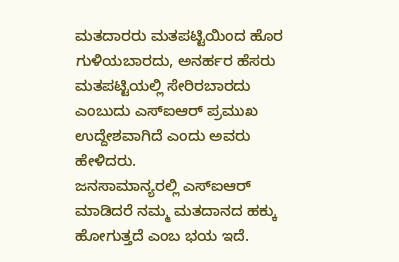ಮತದಾರರು ಮತಪಟ್ಟಿಯಿಂದ ಹೊರ ಗುಳಿಯಬಾರದು, ಅನರ್ಹರ ಹೆಸರು ಮತಪಟ್ಟಿಯಲ್ಲಿ ಸೇರಿರಬಾರದು ಎಂಬುದು ಎಸ್ಐಆರ್ ಪ್ರಮುಖ ಉದ್ದೇಶವಾಗಿದೆ ಎಂದು ಅವರು ಹೇಳಿದರು.
ಜನಸಾಮಾನ್ಯರಲ್ಲಿ ಎಸ್ಐಆರ್ ಮಾಡಿದರೆ ನಮ್ಮ ಮತದಾನದ ಹಕ್ಕು ಹೋಗುತ್ತದೆ ಎಂಬ ಭಯ ಇದೆ.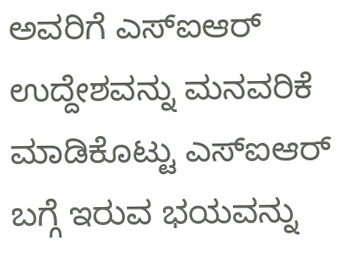ಅವರಿಗೆ ಎಸ್ಐಆರ್ ಉದ್ದೇಶವನ್ನು ಮನವರಿಕೆ ಮಾಡಿಕೊಟ್ಟು ಎಸ್ಐಆರ್ ಬಗ್ಗೆ ಇರುವ ಭಯವನ್ನು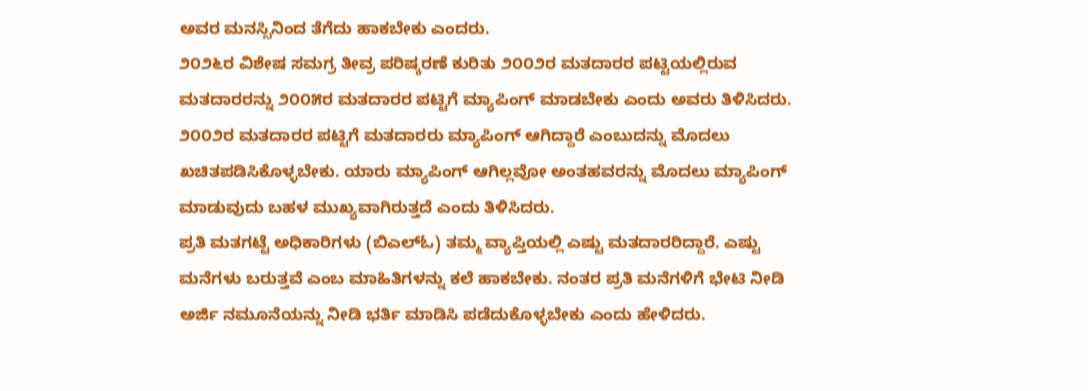ಅವರ ಮನಸ್ಸಿನಿಂದ ತೆಗೆದು ಹಾಕಬೇಕು ಎಂದರು.
೨೦೨೬ರ ವಿಶೇಷ ಸಮಗ್ರ ತೀವ್ರ ಪರಿಷ್ಕರಣೆ ಕುರಿತು ೨೦೦೨ರ ಮತದಾರರ ಪಟ್ಟಿಯಲ್ಲಿರುವ ಮತದಾರರನ್ನು ೨೦೦೫ರ ಮತದಾರರ ಪಟ್ಟಿಗೆ ಮ್ಯಾಪಿಂಗ್ ಮಾಡಬೇಕು ಎಂದು ಅವರು ತಿಳಿಸಿದರು.
೨೦೦೨ರ ಮತದಾರರ ಪಟ್ಟಿಗೆ ಮತದಾರರು ಮ್ಯಾಪಿಂಗ್ ಆಗಿದ್ದಾರೆ ಎಂಬುದನ್ನು ಮೊದಲು ಖಚಿತಪಡಿಸಿಕೊಳ್ಳಬೇಕು. ಯಾರು ಮ್ಯಾಪಿಂಗ್ ಆಗಿಲ್ಲವೋ ಅಂತಹವರನ್ನು ಮೊದಲು ಮ್ಯಾಪಿಂಗ್ ಮಾಡುವುದು ಬಹಳ ಮುಖ್ಯವಾಗಿರುತ್ತದೆ ಎಂದು ತಿಳಿಸಿದರು.
ಪ್ರತಿ ಮತಗಟ್ಟೆ ಅಧಿಕಾರಿಗಳು (ಬಿಎಲ್ಓ) ತಮ್ಮ ವ್ಯಾಪ್ತಿಯಲ್ಲಿ ಎಷ್ಟು ಮತದಾರರಿದ್ದಾರೆ. ಎಷ್ಟು ಮನೆಗಳು ಬರುತ್ತವೆ ಎಂಬ ಮಾಹಿತಿಗಳನ್ನು ಕಲೆ ಹಾಕಬೇಕು. ನಂತರ ಪ್ರತಿ ಮನೆಗಳಿಗೆ ಭೇಟಿ ನೀಡಿ ಅರ್ಜಿ ನಮೂನೆಯನ್ನು ನೀಡಿ ಭರ್ತಿ ಮಾಡಿಸಿ ಪಡೆದುಕೊಳ್ಳಬೇಕು ಎಂದು ಹೇಳಿದರು.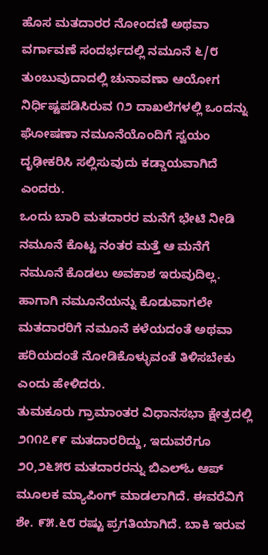ಹೊಸ ಮತದಾರರ ನೋಂದಣಿ ಅಥವಾ ವರ್ಗಾವಣೆ ಸಂದರ್ಭದಲ್ಲಿ ನಮೂನೆ ೬/೮ ತುಂಬುವುದಾದಲ್ಲಿ ಚುನಾವಣಾ ಆಯೋಗ ನಿರ್ಧಿಷ್ಟಪಡಿಸಿರುವ ೧೨ ದಾಖಲೆಗಳಲ್ಲಿ ಒಂದನ್ನು ಘೋಷಣಾ ನಮೂನೆಯೊಂದಿಗೆ ಸ್ವಯಂ ದೃಢೀಕರಿಸಿ ಸಲ್ಲಿಸುವುದು ಕಡ್ಡಾಯವಾಗಿದೆ ಎಂದರು.
ಒಂದು ಬಾರಿ ಮತದಾರರ ಮನೆಗೆ ಭೇಟಿ ನೀಡಿ ನಮೂನೆ ಕೊಟ್ಟ ನಂತರ ಮತ್ತೆ ಆ ಮನೆಗೆ ನಮೂನೆ ಕೊಡಲು ಅವಕಾಶ ಇರುವುದಿಲ್ಲ. ಹಾಗಾಗಿ ನಮೂನೆಯನ್ನು ಕೊಡುವಾಗಲೇ ಮತದಾರರಿಗೆ ನಮೂನೆ ಕಳೆಯದಂತೆ ಅಥವಾ ಹರಿಯದಂತೆ ನೋಡಿಕೊಳ್ಳುವಂತೆ ತಿಳಿಸಬೇಕು ಎಂದು ಹೇಳಿದರು.
ತುಮಕೂರು ಗ್ರಾಮಾಂತರ ವಿಧಾನಸಭಾ ಕ್ಷೇತ್ರದಲ್ಲಿ ೨೧೧೭೯೯ ಮತದಾರರಿದ್ದು, ಇದುವರೆಗೂ ೨೦,೨೬೫೮ ಮತದಾರರನ್ನು ಬಿಎಲ್ಓ ಆಪ್ ಮೂಲಕ ಮ್ಯಾಪಿಂಗ್ ಮಾಡಲಾಗಿದೆ. ಈವರೆವಿಗೆ ಶೇ. ೯೫.೬೮ ರಷ್ಟು ಪ್ರಗತಿಯಾಗಿದೆ. ಬಾಕಿ ಇರುವ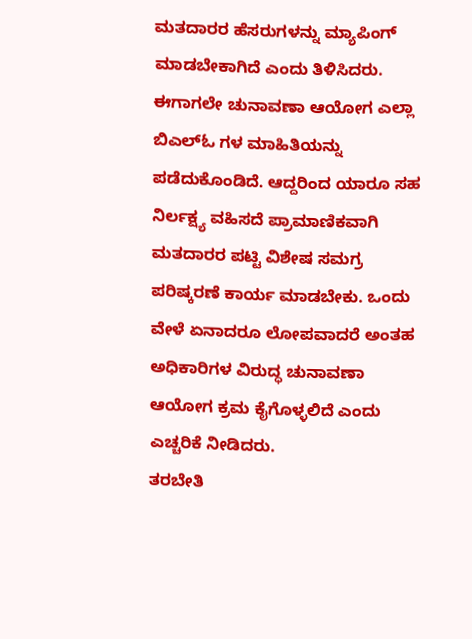ಮತದಾರರ ಹೆಸರುಗಳನ್ನು ಮ್ಯಾಪಿಂಗ್ ಮಾಡಬೇಕಾಗಿದೆ ಎಂದು ತಿಳಿಸಿದರು.
ಈಗಾಗಲೇ ಚುನಾವಣಾ ಆಯೋಗ ಎಲ್ಲಾ ಬಿಎಲ್ಓ ಗಳ ಮಾಹಿತಿಯನ್ನು ಪಡೆದುಕೊಂಡಿದೆ. ಆದ್ದರಿಂದ ಯಾರೂ ಸಹ ನಿರ್ಲಕ್ಷ್ಯ ವಹಿಸದೆ ಪ್ರಾಮಾಣಿಕವಾಗಿ ಮತದಾರರ ಪಟ್ಟಿ ವಿಶೇಷ ಸಮಗ್ರ ಪರಿಷ್ಕರಣೆ ಕಾರ್ಯ ಮಾಡಬೇಕು. ಒಂದು ವೇಳೆ ಏನಾದರೂ ಲೋಪವಾದರೆ ಅಂತಹ ಅಧಿಕಾರಿಗಳ ವಿರುದ್ಧ ಚುನಾವಣಾ ಆಯೋಗ ಕ್ರಮ ಕೈಗೊಳ್ಳಲಿದೆ ಎಂದು ಎಚ್ಚರಿಕೆ ನೀಡಿದರು.
ತರಬೇತಿ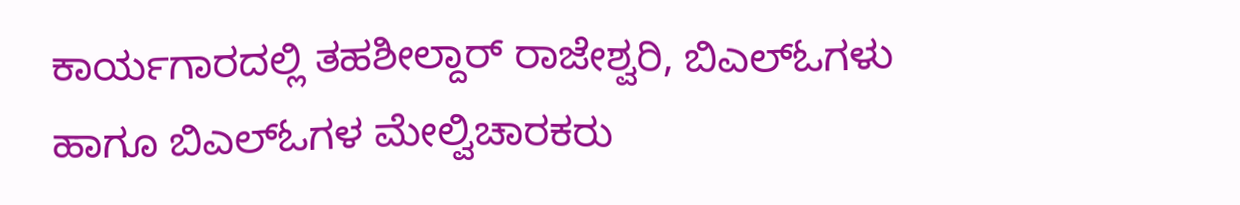ಕಾರ್ಯಗಾರದಲ್ಲಿ ತಹಶೀಲ್ದಾರ್ ರಾಜೇಶ್ವರಿ, ಬಿಎಲ್ಓಗಳು ಹಾಗೂ ಬಿಎಲ್ಓಗಳ ಮೇಲ್ವಿಚಾರಕರು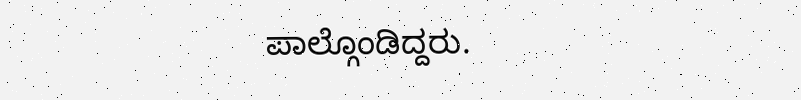ಪಾಲ್ಗೊಂಡಿದ್ದರು.